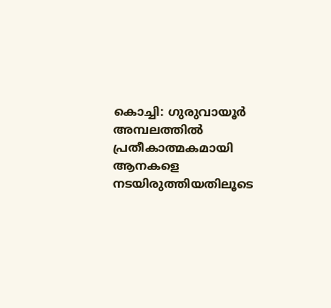കൊച്ചി: ഗുരുവായൂർ അമ്പലത്തിൽ പ്രതീകാത്മകമായി ആനകളെ നടയിരുത്തിയതിലൂടെ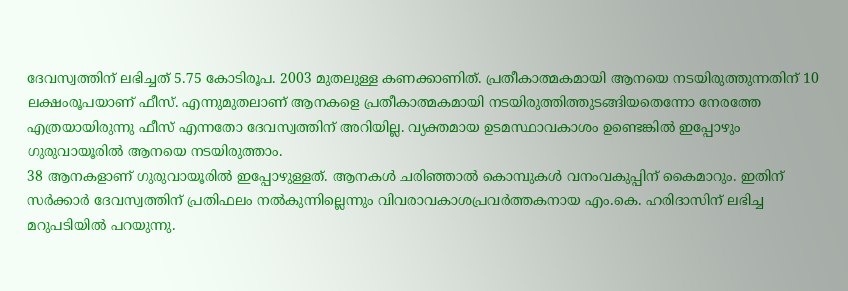ദേവസ്വത്തിന് ലഭിച്ചത് 5.75 കോടിരൂപ. 2003 മുതലുള്ള കണക്കാണിത്. പ്രതീകാത്മകമായി ആനയെ നടയിരുത്തുന്നതിന് 10 ലക്ഷംരൂപയാണ് ഫീസ്. എന്നുമുതലാണ് ആനകളെ പ്രതീകാത്മകമായി നടയിരുത്തിത്തുടങ്ങിയതെന്നോ നേരത്തേ എത്രയായിരുന്നു ഫീസ് എന്നതോ ദേവസ്വത്തിന് അറിയില്ല. വ്യക്തമായ ഉടമസ്ഥാവകാശം ഉണ്ടെങ്കിൽ ഇപ്പോഴും ഗുരുവായൂരിൽ ആനയെ നടയിരുത്താം.
38 ആനകളാണ് ഗുരുവായൂരിൽ ഇപ്പോഴുള്ളത്. ആനകൾ ചരിഞ്ഞാൽ കൊമ്പുകൾ വനംവകുപ്പിന് കൈമാറും. ഇതിന് സർക്കാർ ദേവസ്വത്തിന് പ്രതിഫലം നൽകുന്നില്ലെന്നും വിവരാവകാശപ്രവർത്തകനായ എം.കെ. ഹരിദാസിന് ലഭിച്ച മറുപടിയിൽ പറയുന്നു.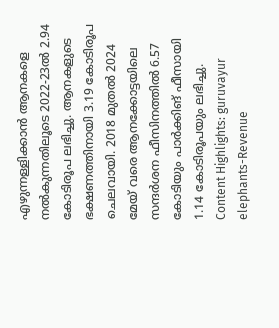എഴുന്നള്ളിക്കാൻ ആനകളെ നൽകുന്നതിലൂടെ 2022-23ൽ 2.94 കോടിരൂപ ലഭിച്ചു. ആനകളുടെ ഭക്ഷണത്തിനായി 3.19 കോടിരൂപ ചെലവായി. 2018 മുതൽ 2024 മേയ് വരെ ആനക്കോട്ടയിലെ സന്ദർശന ഫീസിനത്തിൽ 6.57 കോടിയും പാർക്കിങ് ഫീസായി 1.14 കോടിരൂപയും ലഭിച്ചു.
Content Highlights: guruvayur elephants-Revenue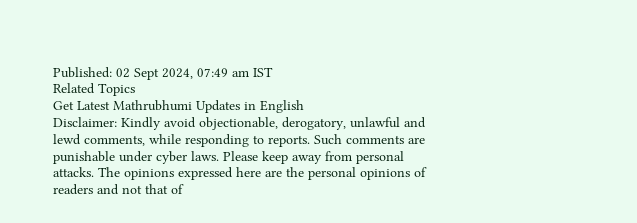Published: 02 Sept 2024, 07:49 am IST
Related Topics
Get Latest Mathrubhumi Updates in English
Disclaimer: Kindly avoid objectionable, derogatory, unlawful and lewd comments, while responding to reports. Such comments are punishable under cyber laws. Please keep away from personal attacks. The opinions expressed here are the personal opinions of readers and not that of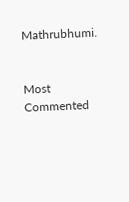Mathrubhumi.


Most Commented